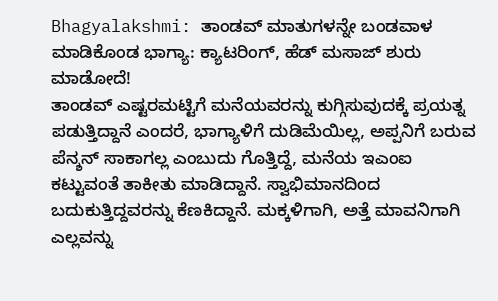Bhagyalakshmi: ತಾಂಡವ್ ಮಾತುಗಳನ್ನೇ ಬಂಡವಾಳ ಮಾಡಿಕೊಂಡ ಭಾಗ್ಯಾ: ಕ್ಯಾಟರಿಂಗ್, ಹೆಡ್ ಮಸಾಜ್ ಶುರು ಮಾಡೋದೆ!
ತಾಂಡವ್ ಎಷ್ಟರಮಟ್ಟಿಗೆ ಮನೆಯವರನ್ನು ಕುಗ್ಗಿಸುವುದಕ್ಕೆ ಪ್ರಯತ್ನ ಪಡುತ್ತಿದ್ದಾನೆ ಎಂದರೆ, ಭಾಗ್ಯಾಳಿಗೆ ದುಡಿಮೆಯಿಲ್ಲ, ಅಪ್ಪನಿಗೆ ಬರುವ ಪೆನ್ಶನ್ ಸಾಕಾಗಲ್ಲ ಎಂಬುದು ಗೊತ್ತಿದ್ದೆ, ಮನೆಯ ಇಎಂಐ ಕಟ್ಟುವಂತೆ ತಾಕೀತು ಮಾಡಿದ್ದಾನೆ. ಸ್ವಾಭಿಮಾನದಿಂದ ಬದುಕುತ್ತಿದ್ದವರನ್ನು ಕೆಣಕಿದ್ದಾನೆ. ಮಕ್ಕಳಿಗಾಗಿ, ಅತ್ತೆ ಮಾವನಿಗಾಗಿ ಎಲ್ಲವನ್ನು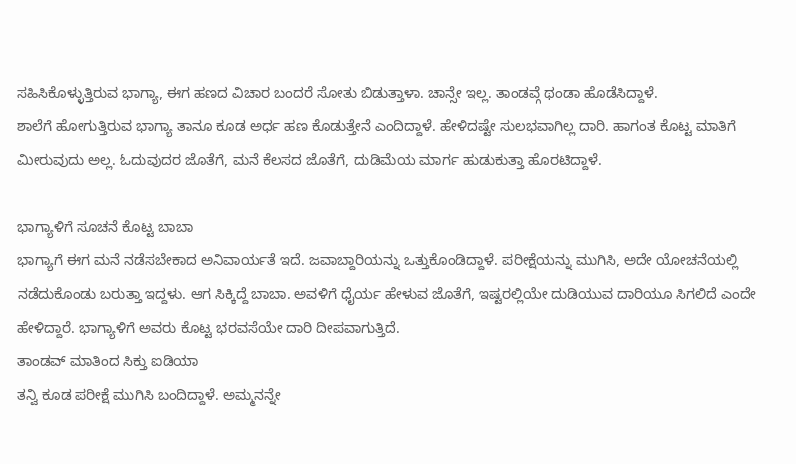ಸಹಿಸಿಕೊಳ್ಳುತ್ತಿರುವ ಭಾಗ್ಯಾ, ಈಗ ಹಣದ ವಿಚಾರ ಬಂದರೆ ಸೋತು ಬಿಡುತ್ತಾಳಾ. ಚಾನ್ಸೇ ಇಲ್ಲ. ತಾಂಡವ್ಗೆ ಥಂಡಾ ಹೊಡೆಸಿದ್ದಾಳೆ.
ಶಾಲೆಗೆ ಹೋಗುತ್ತಿರುವ ಭಾಗ್ಯಾ ತಾನೂ ಕೂಡ ಅರ್ಧ ಹಣ ಕೊಡುತ್ತೇನೆ ಎಂದಿದ್ದಾಳೆ. ಹೇಳಿದಷ್ಟೇ ಸುಲಭವಾಗಿಲ್ಲ ದಾರಿ. ಹಾಗಂತ ಕೊಟ್ಟ ಮಾತಿಗೆ ಮೀರುವುದು ಅಲ್ಲ. ಓದುವುದರ ಜೊತೆಗೆ, ಮನೆ ಕೆಲಸದ ಜೊತೆಗೆ, ದುಡಿಮೆಯ ಮಾರ್ಗ ಹುಡುಕುತ್ತಾ ಹೊರಟಿದ್ದಾಳೆ.

ಭಾಗ್ಯಾಳಿಗೆ ಸೂಚನೆ ಕೊಟ್ಟ ಬಾಬಾ
ಭಾಗ್ಯಾಗೆ ಈಗ ಮನೆ ನಡೆಸಬೇಕಾದ ಅನಿವಾರ್ಯತೆ ಇದೆ. ಜವಾಬ್ದಾರಿಯನ್ನು ಒತ್ತುಕೊಂಡಿದ್ದಾಳೆ. ಪರೀಕ್ಷೆಯನ್ನು ಮುಗಿಸಿ, ಅದೇ ಯೋಚನೆಯಲ್ಲಿ ನಡೆದುಕೊಂಡು ಬರುತ್ತಾ ಇದ್ದಳು. ಆಗ ಸಿಕ್ಕಿದ್ದೆ ಬಾಬಾ. ಅವಳಿಗೆ ಧೈರ್ಯ ಹೇಳುವ ಜೊತೆಗೆ, ಇಷ್ಟರಲ್ಲಿಯೇ ದುಡಿಯುವ ದಾರಿಯೂ ಸಿಗಲಿದೆ ಎಂದೇ ಹೇಳಿದ್ದಾರೆ. ಭಾಗ್ಯಾಳಿಗೆ ಅವರು ಕೊಟ್ಟ ಭರವಸೆಯೇ ದಾರಿ ದೀಪವಾಗುತ್ತಿದೆ.
ತಾಂಡವ್ ಮಾತಿಂದ ಸಿಕ್ತು ಐಡಿಯಾ
ತನ್ವಿ ಕೂಡ ಪರೀಕ್ಷೆ ಮುಗಿಸಿ ಬಂದಿದ್ದಾಳೆ. ಅಮ್ಮನನ್ನೇ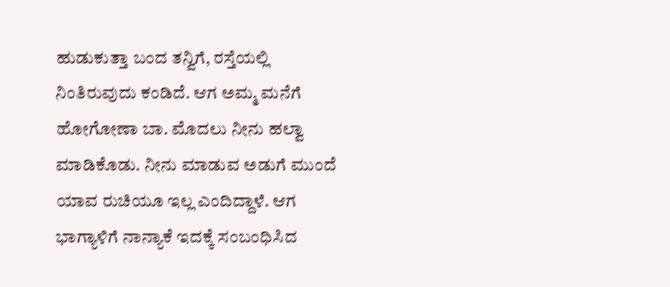ಹುಡುಕುತ್ತಾ ಬಂದ ತನ್ವಿಗೆ, ರಸ್ತೆಯಲ್ಲಿ ನಿಂತಿರುವುದು ಕಂಡಿದೆ. ಆಗ ಅಮ್ಮ ಮನೆಗೆ ಹೋಗೋಣಾ ಬಾ. ಮೊದಲು ನೀನು ಹಲ್ವಾ ಮಾಡಿಕೊಡು. ನೀನು ಮಾಡುವ ಅಡುಗೆ ಮುಂದೆ ಯಾವ ರುಚಿಯೂ ಇಲ್ಲ ಎಂದಿದ್ದಾಳೆ. ಆಗ ಭಾಗ್ಯಾಳಿಗೆ ನಾನ್ಯಾಕೆ ಇದಕ್ಕೆ ಸಂಬಂಧಿಸಿದ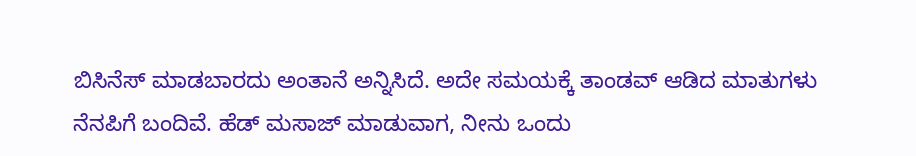ಬಿಸಿನೆಸ್ ಮಾಡಬಾರದು ಅಂತಾನೆ ಅನ್ನಿಸಿದೆ. ಅದೇ ಸಮಯಕ್ಕೆ ತಾಂಡವ್ ಆಡಿದ ಮಾತುಗಳು ನೆನಪಿಗೆ ಬಂದಿವೆ. ಹೆಡ್ ಮಸಾಜ್ ಮಾಡುವಾಗ, ನೀನು ಒಂದು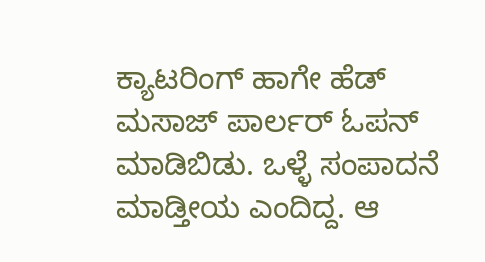ಕ್ಯಾಟರಿಂಗ್ ಹಾಗೇ ಹೆಡ್ ಮಸಾಜ್ ಪಾರ್ಲರ್ ಓಪನ್ ಮಾಡಿಬಿಡು. ಒಳ್ಳೆ ಸಂಪಾದನೆ ಮಾಡ್ತೀಯ ಎಂದಿದ್ದ. ಆ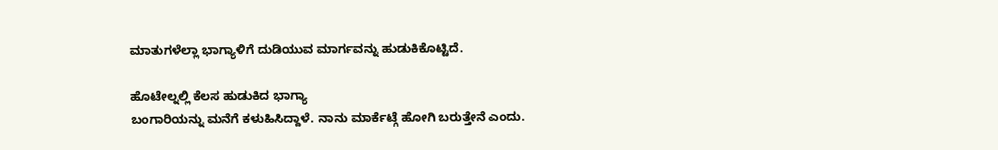ಮಾತುಗಳೆಲ್ಲಾ ಭಾಗ್ಯಾಳಿಗೆ ದುಡಿಯುವ ಮಾರ್ಗವನ್ನು ಹುಡುಕಿಕೊಟ್ಟಿದೆ.

ಹೊಟೇಲ್ನಲ್ಲಿ ಕೆಲಸ ಹುಡುಕಿದ ಭಾಗ್ಯಾ
ಬಂಗಾರಿಯನ್ನು ಮನೆಗೆ ಕಳುಹಿಸಿದ್ದಾಳೆ. ನಾನು ಮಾರ್ಕೆಟ್ಗೆ ಹೋಗಿ ಬರುತ್ತೇನೆ ಎಂದು.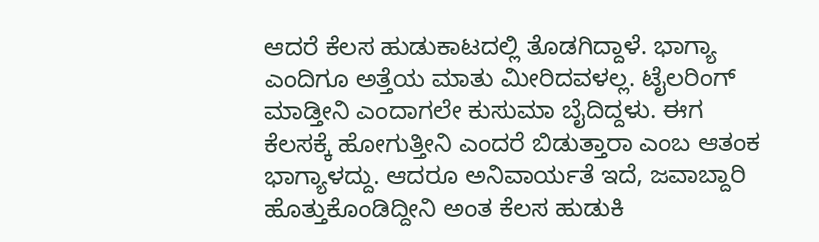ಆದರೆ ಕೆಲಸ ಹುಡುಕಾಟದಲ್ಲಿ ತೊಡಗಿದ್ದಾಳೆ. ಭಾಗ್ಯಾ ಎಂದಿಗೂ ಅತ್ತೆಯ ಮಾತು ಮೀರಿದವಳಲ್ಲ. ಟೈಲರಿಂಗ್ ಮಾಡ್ತೀನಿ ಎಂದಾಗಲೇ ಕುಸುಮಾ ಬೈದಿದ್ದಳು. ಈಗ ಕೆಲಸಕ್ಕೆ ಹೋಗುತ್ತೀನಿ ಎಂದರೆ ಬಿಡುತ್ತಾರಾ ಎಂಬ ಆತಂಕ ಭಾಗ್ಯಾಳದ್ದು. ಆದರೂ ಅನಿವಾರ್ಯತೆ ಇದೆ, ಜವಾಬ್ದಾರಿ ಹೊತ್ತುಕೊಂಡಿದ್ದೀನಿ ಅಂತ ಕೆಲಸ ಹುಡುಕಿ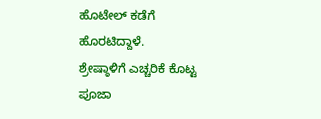ಹೊಟೇಲ್ ಕಡೆಗೆ ಹೊರಟಿದ್ದಾಳೆ.
ಶ್ರೇಷ್ಠಾಳಿಗೆ ಎಚ್ಚರಿಕೆ ಕೊಟ್ಟ ಪೂಜಾ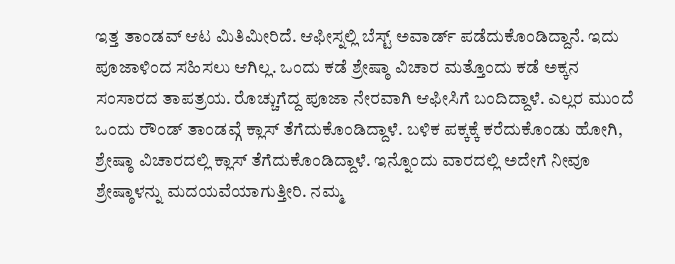ಇತ್ತ ತಾಂಡವ್ ಆಟ ಮಿತಿಮೀರಿದೆ. ಆಫೀಸ್ನಲ್ಲಿ ಬೆಸ್ಟ್ ಅವಾರ್ಡ್ ಪಡೆದುಕೊಂಡಿದ್ದಾನೆ. ಇದು ಪೂಜಾಳಿಂದ ಸಹಿಸಲು ಆಗಿಲ್ಲ. ಒಂದು ಕಡೆ ಶ್ರೇಷ್ಠಾ ವಿಚಾರ ಮತ್ತೊಂದು ಕಡೆ ಅಕ್ಕನ ಸಂಸಾರದ ತಾಪತ್ರಯ. ರೊಚ್ಚುಗೆದ್ದ ಪೂಜಾ ನೇರವಾಗಿ ಆಫೀಸಿಗೆ ಬಂದಿದ್ದಾಳೆ. ಎಲ್ಲರ ಮುಂದೆ ಒಂದು ರೌಂಡ್ ತಾಂಡವ್ಗೆ ಕ್ಲಾಸ್ ತೆಗೆದುಕೊಂಡಿದ್ದಾಳೆ. ಬಳಿಕ ಪಕ್ಕಕ್ಕೆ ಕರೆದುಕೊಂಡು ಹೋಗಿ, ಶ್ರೇಷ್ಠಾ ವಿಚಾರದಲ್ಲಿ ಕ್ಲಾಸ್ ತೆಗೆದುಕೊಂಡಿದ್ದಾಳೆ. ಇನ್ನೊಂದು ವಾರದಲ್ಲಿ ಅದೇಗೆ ನೀವೂ ಶ್ರೇಷ್ಠಾಳನ್ನು ಮದಯವೆಯಾಗುತ್ತೀರಿ. ನಮ್ಮ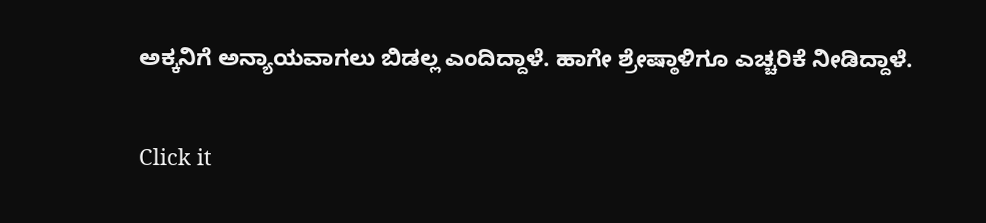ಅಕ್ಕನಿಗೆ ಅನ್ಯಾಯವಾಗಲು ಬಿಡಲ್ಲ ಎಂದಿದ್ದಾಳೆ. ಹಾಗೇ ಶ್ರೇಷ್ಠಾಳಿಗೂ ಎಚ್ಚರಿಕೆ ನೀಡಿದ್ದಾಳೆ.


Click it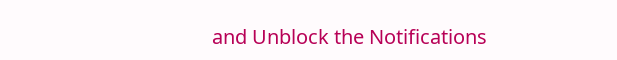and Unblock the Notifications